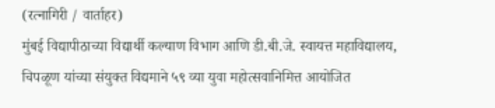(रत्नागिरी / वार्ताहर)
मुंबई विद्यापीठाच्या विद्यार्थी कल्याण विभाग आणि डी.बी.जे. स्वायत्त महाविद्यालय, चिपळूण यांच्या संयुक्त विद्यमाने ५९ व्या युवा महोत्सवानिमित्त आयोजित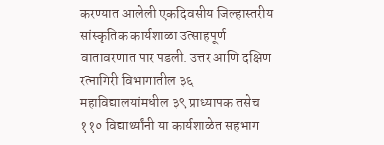करण्यात आलेली एकदिवसीय जिल्हास्तरीय सांस्कृतिक कार्यशाळा उत्साहपूर्ण वातावरणात पार पडली. उत्तर आणि दक्षिण रत्नागिरी विभागातील ३६ महाविद्यालयांमधील ३९ प्राध्यापक तसेच ११० विद्यार्थ्यांनी या कार्यशाळेत सहभाग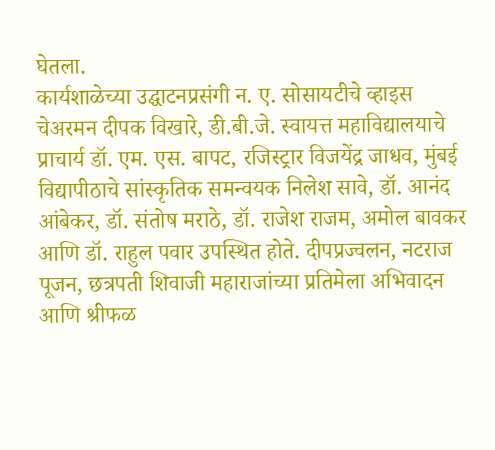घेतला.
कार्यशाळेच्या उद्घाटनप्रसंगी न. ए. सोसायटीचे व्हाइस चेअरमन दीपक विखारे, डी.बी.जे. स्वायत्त महाविद्यालयाचे प्राचार्य डॉ. एम. एस. बापट, रजिस्ट्रार विजयेंद्र जाधव, मुंबई विद्यापीठाचे सांस्कृतिक समन्वयक निलेश सावे, डॉ. आनंद आंबेकर, डॉ. संतोष मराठे, डॉ. राजेश राजम, अमोल बावकर आणि डॉ. राहुल पवार उपस्थित होते. दीपप्रज्वलन, नटराज पूजन, छत्रपती शिवाजी महाराजांच्या प्रतिमेला अभिवादन आणि श्रीफळ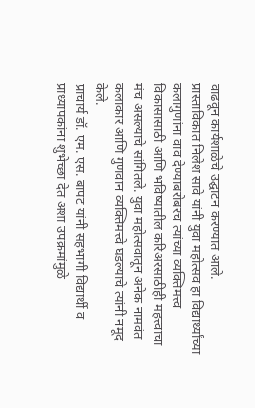वाढवून कार्यशाळेचे उद्घाटन करण्यात आले.
प्रास्ताविकात निलेश सावे यांनी युवा महोत्सव हा विद्यार्थ्यांच्या कलागुणांना वाव देण्याबरोबरच त्यांच्या व्यक्तिमत्त्व विकासासाठी आणि भविष्यातील करिअरसाठीही महत्त्वाचा मंच असल्याचे सांगितले. युवा महोत्सवातून अनेक नामवंत कलाकार आणि गुणवान व्यक्तिमत्त्वे घडल्याचे त्यांनी नमूद केले.
प्राचार्य डॉ. एम. एस. बापट यांनी सहभागी विद्यार्थी व प्राध्यापकांना शुभेच्छा देत अशा उपक्रमांमुळे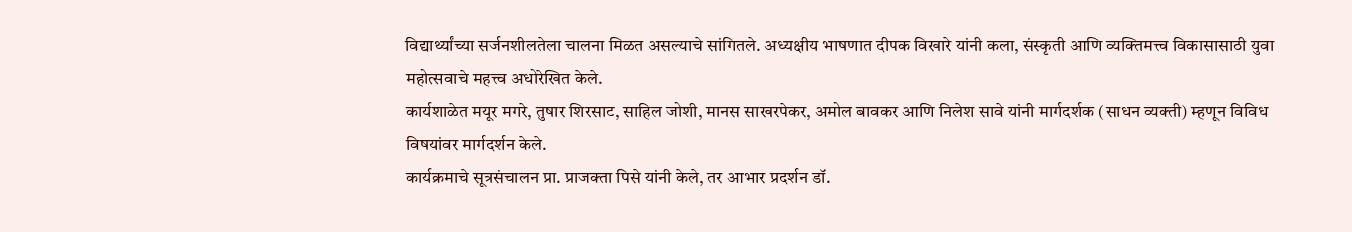विद्यार्थ्यांच्या सर्जनशीलतेला चालना मिळत असल्याचे सांगितले. अध्यक्षीय भाषणात दीपक विखारे यांनी कला, संस्कृती आणि व्यक्तिमत्त्व विकासासाठी युवा महोत्सवाचे महत्त्व अधोरेखित केले.
कार्यशाळेत मयूर मगरे, तुषार शिरसाट, साहिल जोशी, मानस साखरपेकर, अमोल बावकर आणि निलेश सावे यांनी मार्गदर्शक (साधन व्यक्ती) म्हणून विविध विषयांवर मार्गदर्शन केले.
कार्यक्रमाचे सूत्रसंचालन प्रा. प्राजक्ता पिसे यांनी केले, तर आभार प्रदर्शन डॉ.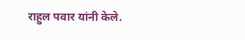राहुल पवार यांनी केले.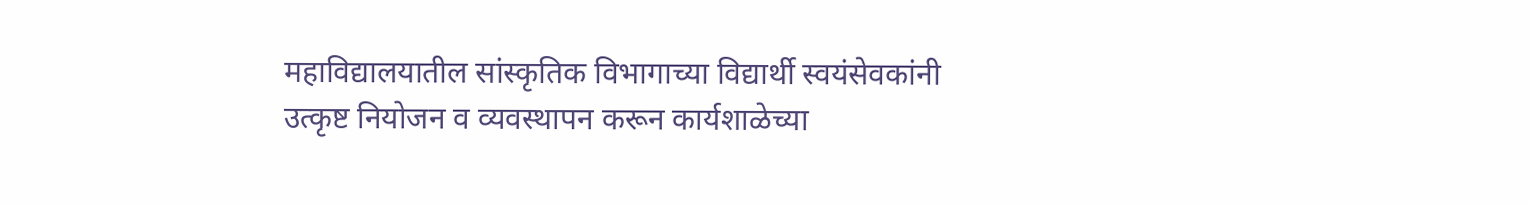महाविद्यालयातील सांस्कृतिक विभागाच्या विद्यार्थी स्वयंसेवकांनी उत्कृष्ट नियोजन व व्यवस्थापन करून कार्यशाळेच्या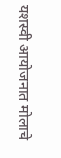यशस्वी आयोजनात मोलाचे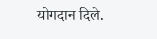योगदान दिले.